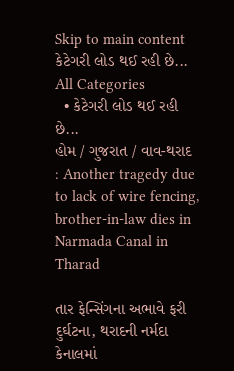Skip to main content
કેટેગરી લોડ થઈ રહી છે...
All Categories
  • કેટેગરી લોડ થઈ રહી છે...
હોમ / ગુજરાત / વાવ-થરાદ : Another tragedy due to lack of wire fencing, brother-in-law dies in Narmada Canal in Tharad

તાર ફેન્સિંગના અભાવે ફરી દુર્ઘટના, થરાદની નર્મદા કેનાલમાં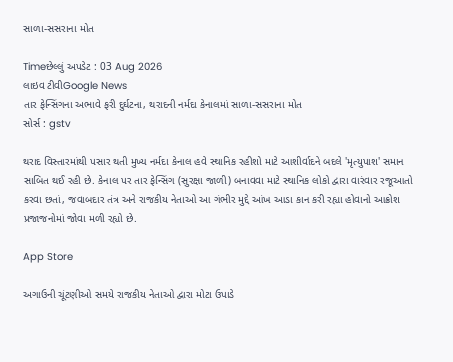સાળા-સસરાના મોત

Timeછેલ્લું અપડેટ : 03 Aug 2026
લાઇવ ટીવીGoogle News
તાર ફેન્સિંગના અભાવે ફરી દુર્ઘટના, થરાદની નર્મદા કેનાલમાં સાળા-સસરાના મોત
સોર્સ : gstv

થરાદ વિસ્તારમાંથી પસાર થતી મુખ્ય નર્મદા કેનાલ હવે સ્થાનિક રહીશો માટે આશીર્વાદને બદલે 'મૃત્યુપાશ' સમાન સાબિત થઈ રહી છે. કેનાલ પર તાર ફેન્સિંગ (સુરક્ષા જાળી) બનાવવા માટે સ્થાનિક લોકો દ્વારા વારંવાર રજૂઆતો કરવા છતાં, જવાબદાર તંત્ર અને રાજકીય નેતાઓ આ ગંભીર મુદ્દે આંખ આડા કાન કરી રહ્યા હોવાનો આક્રોશ પ્રજાજનોમાં જોવા મળી રહ્યો છે.

App Store

અગાઉની ચૂંટણીઓ સમયે રાજકીય નેતાઓ દ્વારા મોટા ઉપાડે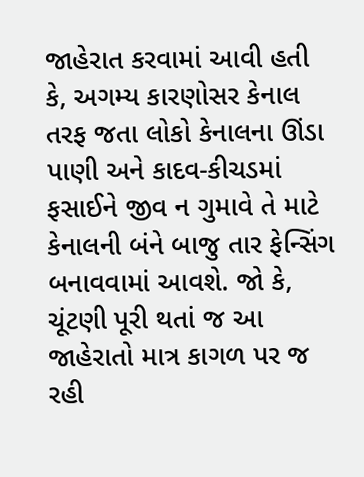જાહેરાત કરવામાં આવી હતી કે, અગમ્ય કારણોસર કેનાલ તરફ જતા લોકો કેનાલના ઊંડા પાણી અને કાદવ-કીચડમાં ફસાઈને જીવ ન ગુમાવે તે માટે કેનાલની બંને બાજુ તાર ફેન્સિંગ બનાવવામાં આવશે. જો કે, ચૂંટણી પૂરી થતાં જ આ જાહેરાતો માત્ર કાગળ પર જ રહી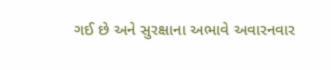ગઈ છે અને સુરક્ષાના અભાવે અવારનવાર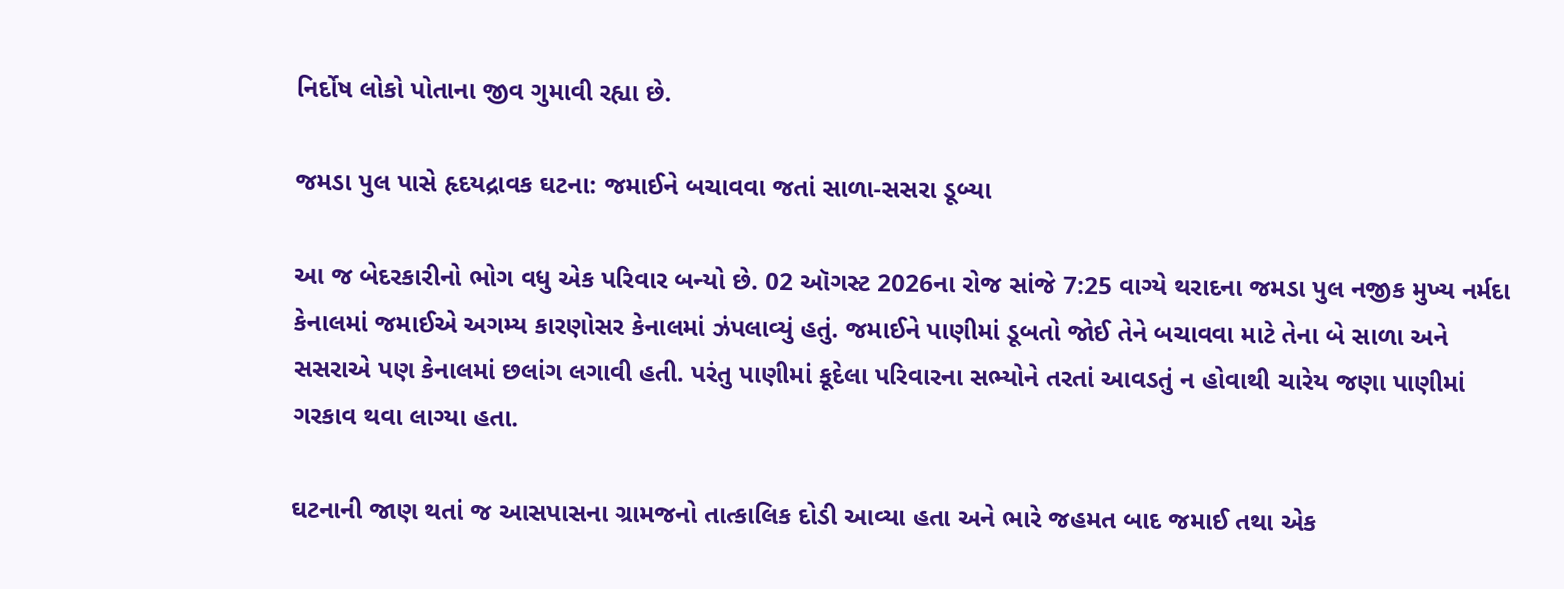નિર્દોષ લોકો પોતાના જીવ ગુમાવી રહ્યા છે.

જમડા પુલ પાસે હૃદયદ્રાવક ઘટના: જમાઈને બચાવવા જતાં સાળા-સસરા ડૂબ્યા

આ જ બેદરકારીનો ભોગ વધુ એક પરિવાર બન્યો છે. 02 ઑગસ્ટ 2026ના રોજ સાંજે 7:25 વાગ્યે થરાદના જમડા પુલ નજીક મુખ્ય નર્મદા કેનાલમાં જમાઈએ અગમ્ય કારણોસર કેનાલમાં ઝંપલાવ્યું હતું. જમાઈને પાણીમાં ડૂબતો જોઈ તેને બચાવવા માટે તેના બે સાળા અને સસરાએ પણ કેનાલમાં છલાંગ લગાવી હતી. પરંતુ પાણીમાં કૂદેલા પરિવારના સભ્યોને તરતાં આવડતું ન હોવાથી ચારેય જણા પાણીમાં ગરકાવ થવા લાગ્યા હતા.

ઘટનાની જાણ થતાં જ આસપાસના ગ્રામજનો તાત્કાલિક દોડી આવ્યા હતા અને ભારે જહમત બાદ જમાઈ તથા એક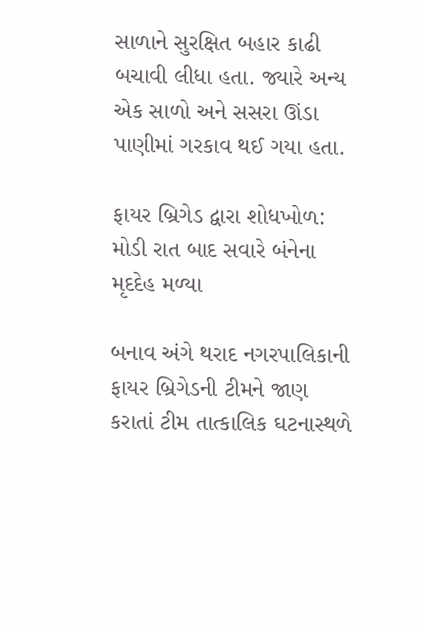સાળાને સુરક્ષિત બહાર કાઢી બચાવી લીધા હતા. જ્યારે અન્ય એક સાળો અને સસરા ઊંડા પાણીમાં ગરકાવ થઈ ગયા હતા.

ફાયર બ્રિગેડ દ્વારા શોધખોળ: મોડી રાત બાદ સવારે બંનેના મૃદદેહ મળ્યા

બનાવ અંગે થરાદ નગરપાલિકાની ફાયર બ્રિગેડની ટીમને જાણ કરાતાં ટીમ તાત્કાલિક ઘટનાસ્થળે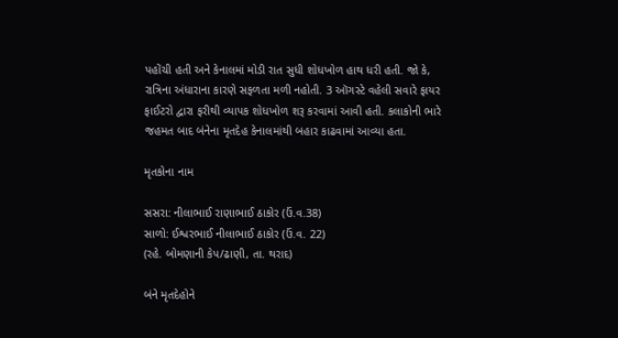પહોંચી હતી અને કેનાલમાં મોડી રાત સુધી શોધખોળ હાથ ધરી હતી. જો કે, રાત્રિના અંધારાના કારણે સફળતા મળી નહોતી. 3 ઑગસ્ટે વહેલી સવારે ફાયર ફાઈટરો દ્વારા ફરીથી વ્યાપક શોધખોળ શરૂ કરવામાં આવી હતી. કલાકોની ભારે જહમત બાદ બંનેના મૃતદેહ કેનાલમાંથી બહાર કાઢવામાં આવ્યા હતા.

મૃતકોના નામ

સસરા: નીલાભાઈ રાણાભાઈ ઠાકોર (ઉં.વ.38)
સાળો: ઈશ્વરભાઈ નીલાભાઈ ઠાકોર (ઉં.વ. 22)
(રહે. બોમણાની કેપ/ઢાણી, તા. થરાદ)

બંને મૃતદેહોને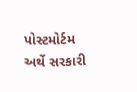પોસ્ટમોર્ટમ અર્થે સરકારી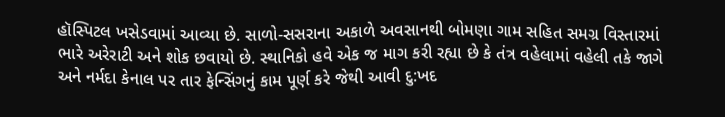હૉસ્પિટલ ખસેડવામાં આવ્યા છે. સાળો-સસરાના અકાળે અવસાનથી બોમણા ગામ સહિત સમગ્ર વિસ્તારમાં ભારે અરેરાટી અને શોક છવાયો છે. સ્થાનિકો હવે એક જ માગ કરી રહ્યા છે કે તંત્ર વહેલામાં વહેલી તકે જાગે અને નર્મદા કેનાલ પર તાર ફેન્સિંગનું કામ પૂર્ણ કરે જેથી આવી દુ:ખદ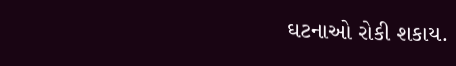ઘટનાઓ રોકી શકાય.